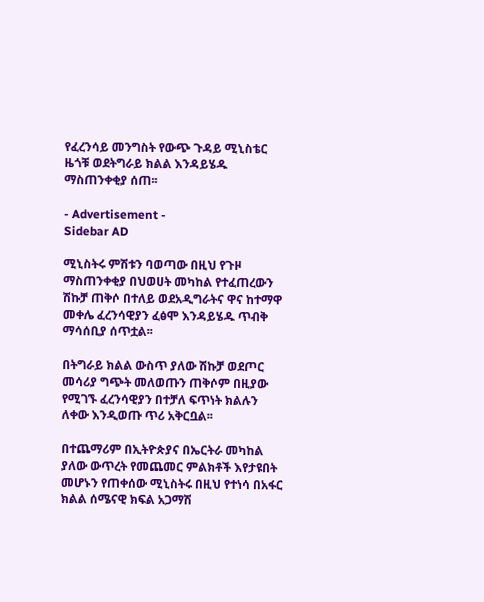የፈረንሳይ መንግስት የውጭ ጉዳይ ሚኒስቴር ዜጎቹ ወደትግራይ ክልል እንዳይሄዱ ማስጠንቀቂያ ሰጠ፡፡

- Advertisement -
Sidebar AD

ሚኒስትሩ ምሽቱን ባወጣው በዚህ የጉዞ ማስጠንቀቂያ በህወሀት መካከል የተፈጠረውን ሽኩቻ ጠቅሶ በተለይ ወደአዲግራትና ዋና ከተማዋ መቀሌ ፈረንሳዊያን ፈፅሞ እንዳይሄዱ ጥብቅ ማሳሰቢያ ሰጥቷል፡፡

በትግራይ ክልል ውስጥ ያለው ሽኩቻ ወደጦር መሳሪያ ግጭት መለወጡን ጠቅሶም በዚያው የሚገኙ ፈረንሳዊያን በተቻለ ፍጥነት ክልሉን ለቀው እንዲወጡ ጥሪ አቅርቧል፡፡

በተጨማሪም በኢትዮጵያና በኤርትራ መካከል ያለው ውጥረት የመጨመር ምልክቶች እየታዩበት መሆኑን የጠቀሰው ሚኒስትሩ በዚህ የተነሳ በአፋር ክልል ሰሜናዊ ክፍል አጋማሽ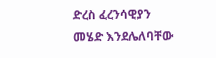ድረስ ፈረንሳዊያን መሄድ እንደሌለባቸው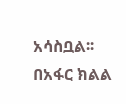አሳስቧል፡፡ በአፋር ክልል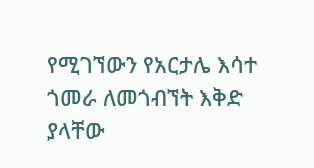የሚገኘውን የአርታሌ እሳተ ጎመራ ለመጎብኘት እቅድ ያላቸው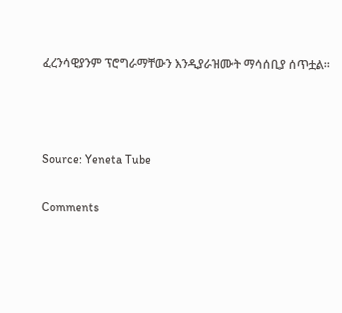ፈረንሳዊያንም ፕሮግራማቸውን እንዲያራዝሙት ማሳሰቢያ ሰጥቷል፡፡



Source: Yeneta Tube

Comments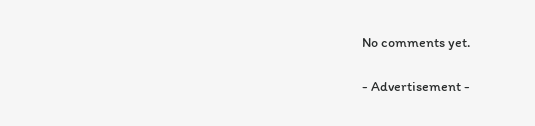No comments yet.

- Advertisement -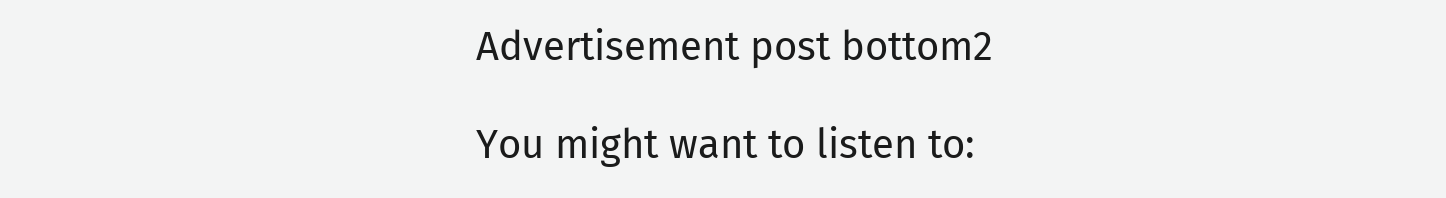Advertisement post bottom2

You might want to listen to: